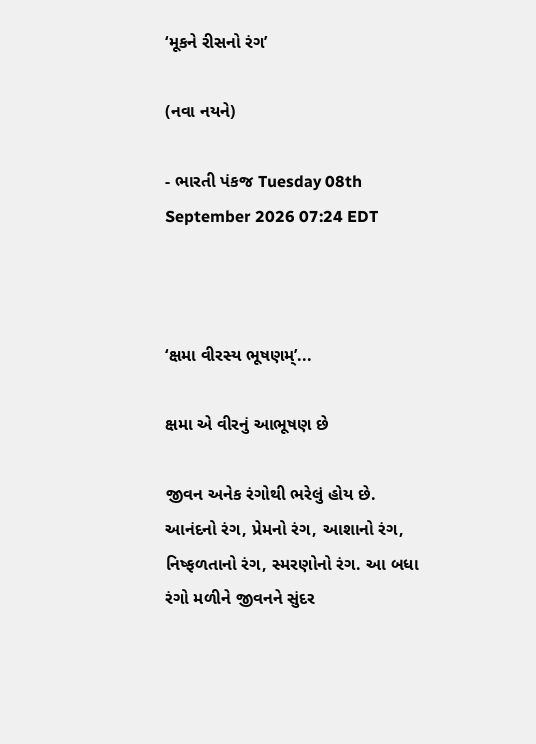‘મૂકને રીસનો રંગ’

(નવા નયને)

- ભારતી પંકજ Tuesday 08th September 2026 07:24 EDT



‘ક્ષમા વીરસ્ય ભૂષણમ્’...

ક્ષમા એ વીરનું આભૂષણ છે

જીવન અનેક રંગોથી ભરેલું હોય છે. આનંદનો રંગ, પ્રેમનો રંગ, આશાનો રંગ, નિષ્ફળતાનો રંગ, સ્મરણોનો રંગ. આ બધા રંગો મળીને જીવનને સુંદર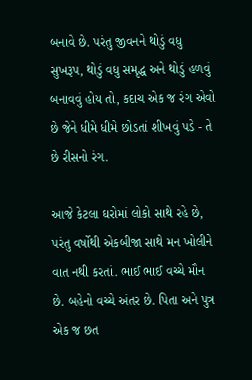બનાવે છે. પરંતુ જીવનને થોડું વધુ સુખરૂપ, થોડું વધુ સમૃદ્ધ અને થોડું હળવું બનાવવું હોય તો, કદાચ એક જ રંગ એવો છે જેને ધીમે ધીમે છોડતાં શીખવું પડે - તે છે રીસનો રંગ.

આજે કેટલા ઘરોમાં લોકો સાથે રહે છે, પરંતુ વર્ષોથી એકબીજા સાથે મન ખોલીને વાત નથી કરતાં. ભાઈ ભાઈ વચ્ચે મૌન છે. બહેનો વચ્ચે અંતર છે. પિતા અને પુત્ર એક જ છત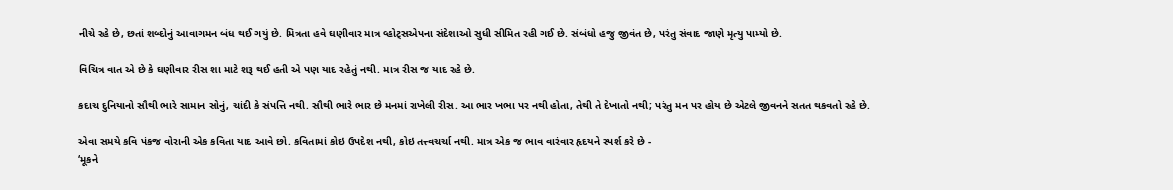નીચે રહે છે, છતાં શબ્દોનું આવાગમન બંધ થઈ ગયું છે. મિત્રતા હવે ઘણીવાર માત્ર વ્હોટ્સએપના સંદેશાઓ સુધી સીમિત રહી ગઈ છે. સંબંધો હજુ જીવંત છે, પરંતુ સંવાદ જાણે મૃત્યુ પામ્યો છે.

વિચિત્ર વાત એ છે કે ઘણીવાર રીસ શા માટે શરૂ થઈ હતી એ પણ યાદ રહેતું નથી. માત્ર રીસ જ યાદ રહે છે.

કદાચ દુનિયાનો સૌથી ભારે સામાન સોનું, ચાંદી કે સંપત્તિ નથી. સૌથી ભારે ભાર છે મનમાં રાખેલી રીસ. આ ભાર ખભા પર નથી હોતા, તેથી તે દેખાતો નથી; પરંતુ મન પર હોય છે એટલે જીવનને સતત થકવતો રહે છે.

એવા સમયે કવિ પંકજ વોરાની એક કવિતા યાદ આવે છો. કવિતામાં કોઇ ઉપદેશ નથી, કોઇ તત્ત્વચર્ચા નથી. માત્ર એક જ ભાવ વારંવાર હૃદયને સ્પર્શ કરે છે -
‘મૂકને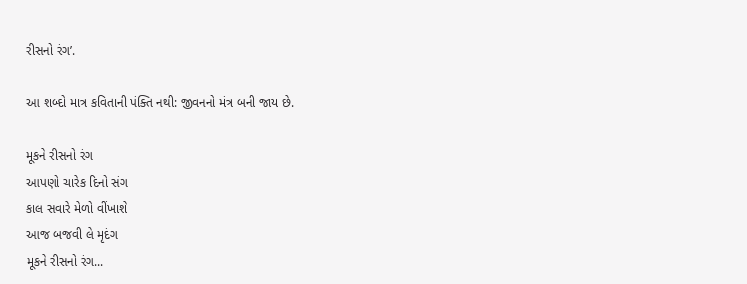રીસનો રંગ’.

આ શબ્દો માત્ર કવિતાની પંક્તિ નથી: જીવનનો મંત્ર બની જાય છે.

મૂકને રીસનો રંગ
આપણો ચારેક દિનો સંગ
કાલ સવારે મેળો વીંખાશે
આજ બજવી લે મૃદંગ
મૂકને રીસનો રંગ...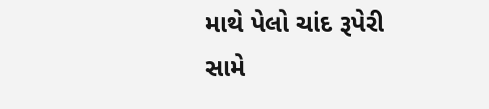માથે પેલો ચાંદ રૂપેરી
સામે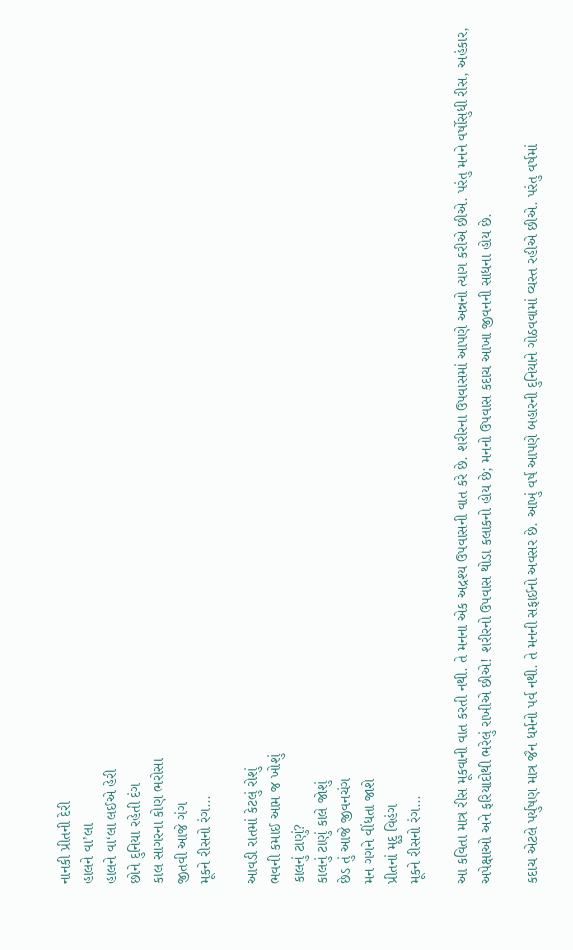નાનકી પ્રીતની દેરી
હાલને વા’લા
હાલને વા‘લા લઈએ હેરી
છોને દુનિયા રહેતી દંગ
કાલ સાગરના કોણ ભરોસા
જીતવી આજે ગંગ
મૂકને રીસનો રંગ...

આવડી રાતમાં કેટલું રોશું
ભવની કમાઈ આમ જ ખોશું
કાલનું ટાણું?
કાલનું ટાણું કાલે જોશું
છેડ તું આજે જીવનચંગ
મન ગગને વીંધતા જાશે
પ્રીતનાં મૃદુ વિહંગ
મૂકને રીસનો રંગ...

આ કવિતા માત્ર રીસ મૂકવાની વાત કરતી નથી. તે મનના એક અદ્રશ્ય ઉપવાસની વાત કરે છે. શરીરના ઉપવાસમાં આપણે અન્નનો ત્યાગ કરીએ છીએ. પરંતુ મનને વર્ષોસુધી રીસ, અહંકાર, અપેક્ષાઓ અને ફરિયાદોથી ભરેલું રાખીએ છીએ! શરીરનો ઉપવાસ થોડા કલાકનો હોય છે; મનનો ઉપવાસ કદાચ આખા જીવનની સાધના હોય છે.

કદાચ એટલે પર્યુષણ માત્ર જૈન ધર્મનો પર્વ નથી. તે મનની સફાઈનો અવસર છે. આખું વર્ષ આપણે બહારની દુનિયાને ગોઠવવામાં વ્યસ્ત રહીએ છીએ. પરંતુ વર્ષમાં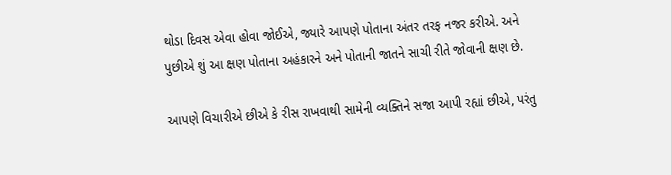થોડા દિવસ એવા હોવા જોઈએ, જ્યારે આપણે પોતાના અંતર તરફ નજર કરીએ. અને પુછીએ શું આ ક્ષણ પોતાના અહંકારને અને પોતાની જાતને સાચી રીતે જોવાની ક્ષણ છે.

આપણે વિચારીએ છીએ કે રીસ રાખવાથી સામેની વ્યક્તિને સજા આપી રહ્યાં છીએ, પરંતુ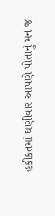હકીકતમાં ઘણીવાર આપણે પોતાનું મન જ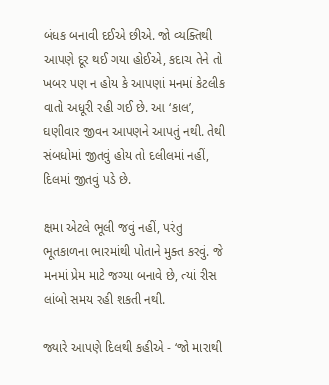બંધક બનાવી દઈએ છીએ. જો વ્યક્તિથી આપણે દૂર થઈ ગયા હોઈએ, કદાચ તેને તો ખબર પણ ન હોય કે આપણાં મનમાં કેટલીક વાતો અધૂરી રહી ગઈ છે. આ ‘કાલ’, ઘણીવાર જીવન આપણને આપતું નથી. તેથી સંબધોમાં જીતવું હોય તો દલીલમાં નહીં, દિલમાં જીતવું પડે છે.

ક્ષમા એટલે ભૂલી જવું નહીં, પરંતુ ભૂતકાળના ભારમાંથી પોતાને મુક્ત કરવું. જે મનમાં પ્રેમ માટે જગ્યા બનાવે છે, ત્યાં રીસ લાંબો સમય રહી શકતી નથી.

જ્યારે આપણે દિલથી કહીએ - ‘જો મારાથી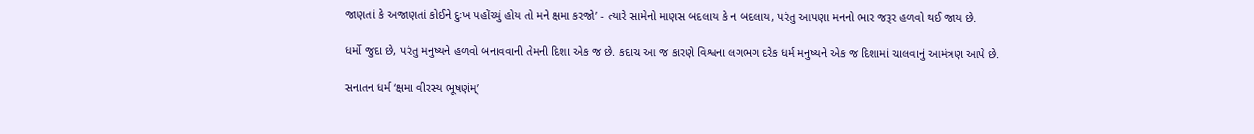જાણતાં કે અજાણતાં કોઈને દુઃખ પહોંચ્યું હોય તો મને ક્ષમા કરજો’ - ત્યારે સામેનો માણસ બદલાય કે ન બદલાય, પરંતુ આપણા મનનો ભાર જરૂર હળવો થઈ જાય છે.

ધર્મો જુદા છે, પરંતુ મનુષ્યને હળવો બનાવવાની તેમની દિશા એક જ છે. કદાચ આ જ કારણે વિશ્વના લગભગ દરેક ધર્મ મનુષ્યને એક જ દિશામાં ચાલવાનું આમંત્રણ આપે છે.

સનાતન ધર્મ ‘ક્ષમા વીરસ્ય ભૂષણંમ્’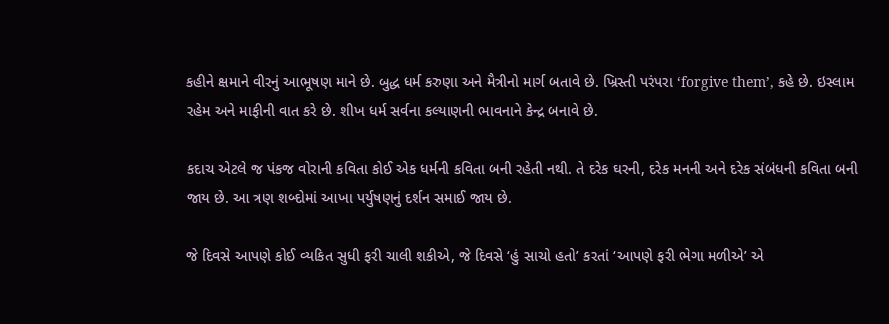કહીને ક્ષમાને વીરનું આભૂષણ માને છે. બુદ્ધ ધર્મ કરુણા અને મૈત્રીનો માર્ગ બતાવે છે. ખ્રિસ્તી પરંપરા ‘forgive them’, કહે છે. ઇસ્લામ રહેમ અને માફીની વાત કરે છે. શીખ ધર્મ સર્વના કલ્યાણની ભાવનાને કેન્દ્ર બનાવે છે.

કદાચ એટલે જ પંકજ વોરાની કવિતા કોઈ એક ધર્મની કવિતા બની રહેતી નથી. તે દરેક ઘરની, દરેક મનની અને દરેક સંબંધની કવિતા બની જાય છે. આ ત્રણ શબ્દોમાં આખા પર્યુષણનું દર્શન સમાઈ જાય છે.

જે દિવસે આપણે કોઈ વ્યકિત સુધી ફરી ચાલી શકીએ, જે દિવસે ‘હું સાચો હતો’ કરતાં ‘આપણે ફરી ભેગા મળીએ’ એ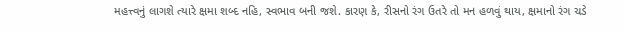મહત્ત્વનું લાગશે ત્યારે ક્ષમા શબ્દ નહિ, સ્વભાવ બની જશે. કારણ કે, રીસનો રંગ ઉતરે તો મન હળવું થાય, ક્ષમાનો રંગ ચડે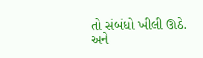તો સંબંધો ખીલી ઊઠે. અને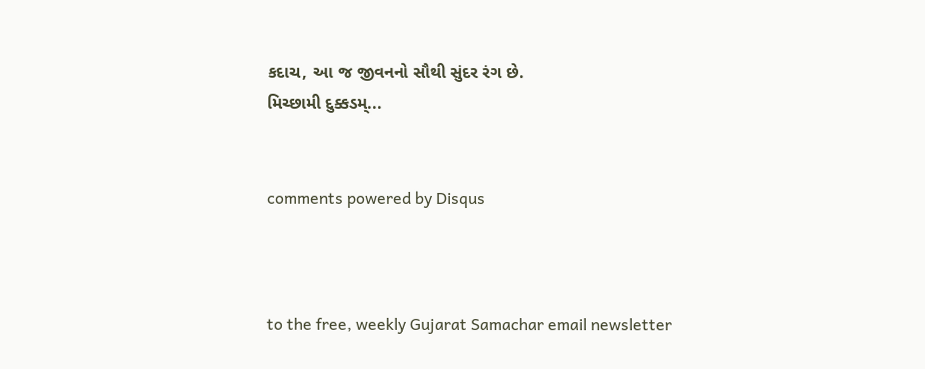કદાચ, આ જ જીવનનો સૌથી સુંદર રંગ છે.
મિચ્છામી દુક્કડમ્...


comments powered by Disqus



to the free, weekly Gujarat Samachar email newsletter